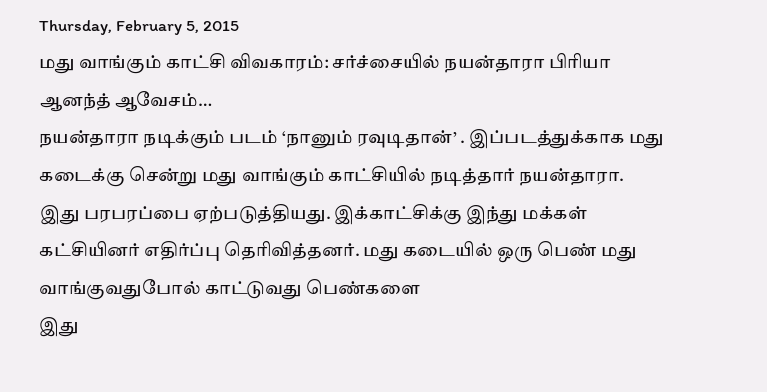Thursday, February 5, 2015
மது வாங்கும் காட்சி விவகாரம்: சர்ச்சையில் நயன்தாரா பிரியா ஆனந்த் ஆவேசம்…
நயன்தாரா நடிக்கும் படம் ‘நானும் ரவுடிதான்’ . இப்படத்துக்காக மது கடைக்கு சென்று மது வாங்கும் காட்சியில் நடித்தார் நயன்தாரா. இது பரபரப்பை ஏற்படுத்தியது. இக்காட்சிக்கு இந்து மக்கள் கட்சியினர் எதிர்ப்பு தெரிவித்தனர். மது கடையில் ஒரு பெண் மது வாங்குவதுபோல் காட்டுவது பெண்களை
இது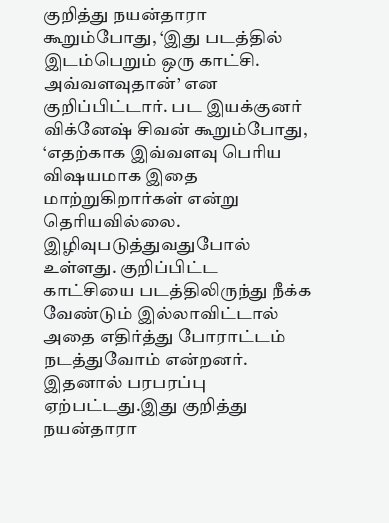குறித்து நயன்தாரா கூறும்போது, ‘இது படத்தில் இடம்பெறும் ஒரு காட்சி. அவ்வளவுதான்’ என குறிப்பிட்டார். பட இயக்குனர் விக்னேஷ் சிவன் கூறும்போது, ‘எதற்காக இவ்வளவு பெரிய விஷயமாக இதை மாற்றுகிறார்கள் என்று தெரியவில்லை.
இழிவுபடுத்துவதுபோல் உள்ளது. குறிப்பிட்ட காட்சியை படத்திலிருந்து நீக்க வேண்டும் இல்லாவிட்டால் அதை எதிர்த்து போராட்டம் நடத்துவோம் என்றனர். இதனால் பரபரப்பு ஏற்பட்டது.இது குறித்து நயன்தாரா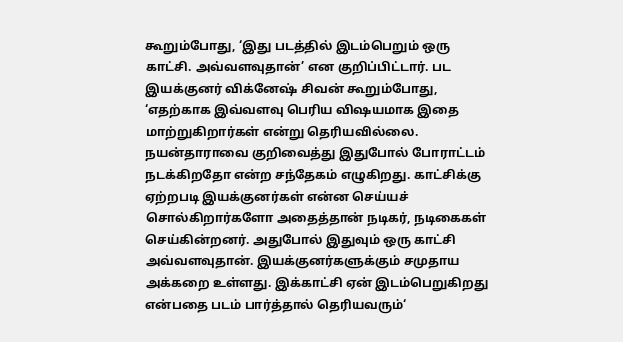கூறும்போது, ‘இது படத்தில் இடம்பெறும் ஒரு காட்சி. அவ்வளவுதான்’ என குறிப்பிட்டார். பட இயக்குனர் விக்னேஷ் சிவன் கூறும்போது, ‘எதற்காக இவ்வளவு பெரிய விஷயமாக இதை மாற்றுகிறார்கள் என்று தெரியவில்லை.
நயன்தாராவை குறிவைத்து இதுபோல் போராட்டம் நடக்கிறதோ என்ற சந்தேகம் எழுகிறது. காட்சிக்கு ஏற்றபடி இயக்குனர்கள் என்ன செய்யச் சொல்கிறார்களோ அதைத்தான் நடிகர், நடிகைகள் செய்கின்றனர். அதுபோல் இதுவும் ஒரு காட்சி அவ்வளவுதான். இயக்குனர்களுக்கும் சமுதாய அக்கறை உள்ளது. இக்காட்சி ஏன் இடம்பெறுகிறது என்பதை படம் பார்த்தால் தெரியவரும்‘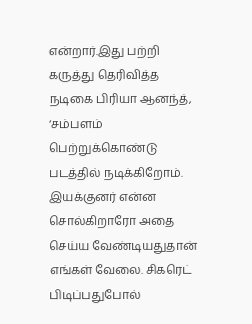என்றார்.இது பற்றி கருத்து தெரிவித்த நடிகை பிரியா ஆனந்த், ‘சம்பளம் பெற்றுக்கொண்டு படத்தில் நடிக்கிறோம். இயக்குனர் என்ன சொல்கிறாரோ அதை செய்ய வேண்டியதுதான் எங்கள் வேலை. சிகரெட் பிடிப்பதுபோல்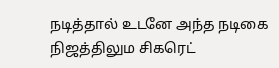நடித்தால் உடனே அந்த நடிகை நிஜத்திலும சிகரெட்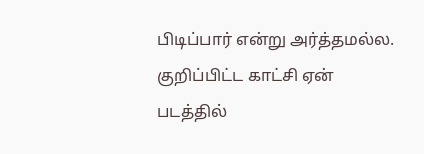பிடிப்பார் என்று அர்த்தமல்ல. குறிப்பிட்ட காட்சி ஏன் படத்தில்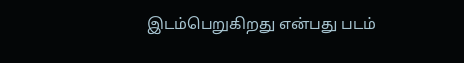இடம்பெறுகிறது என்பது படம்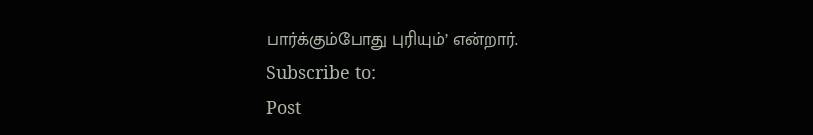பார்க்கும்போது புரியும்’ என்றார்.
Subscribe to:
Post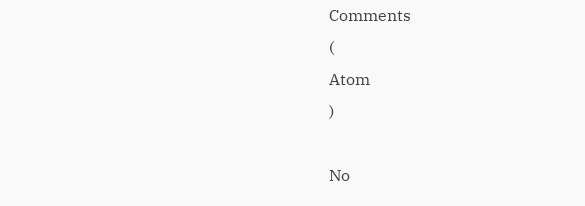Comments
(
Atom
)

No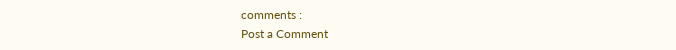comments :
Post a Comment